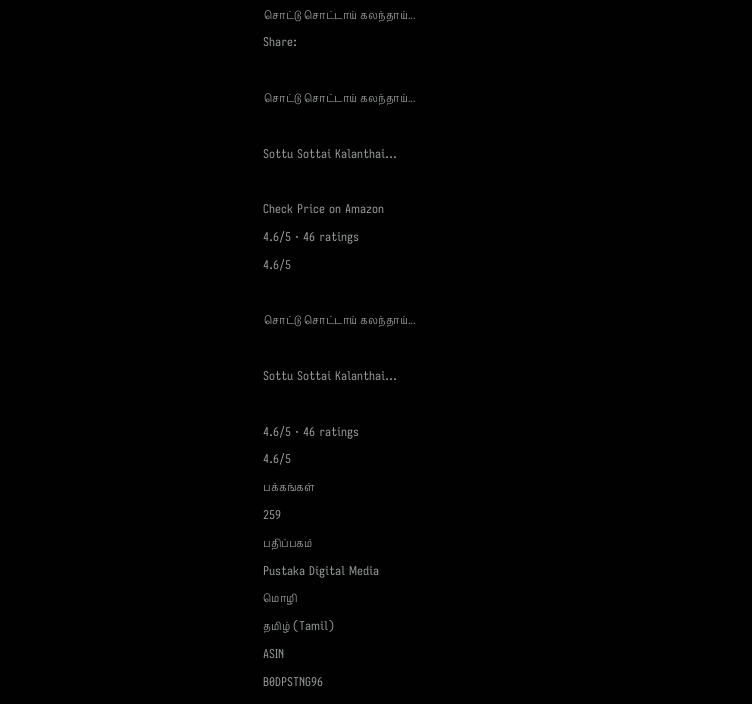சொட்டு சொட்டாய் கலந்தாய்...
Share:

சொட்டு சொட்டாய் கலந்தாய்...

Sottu Sottai Kalanthai...

Check Price on Amazon
4.6/5 · 46 ratings
4.6/5

சொட்டு சொட்டாய் கலந்தாய்...

Sottu Sottai Kalanthai...

4.6/5 · 46 ratings
4.6/5
பக்கங்கள்
259
பதிப்பகம்
Pustaka Digital Media
மொழி
தமிழ் (Tamil)
ASIN
B0DPSTNG96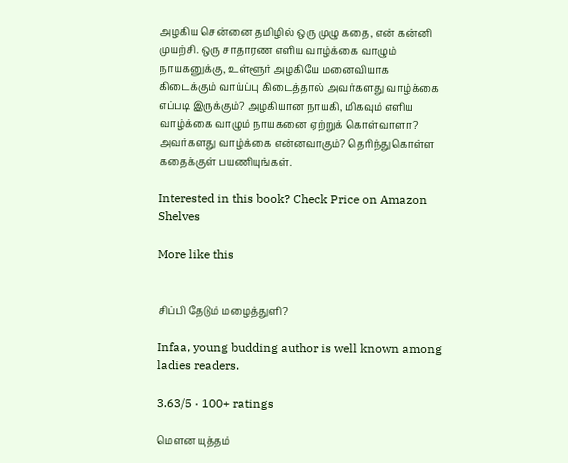அழகிய சென்னை தமிழில் ஒரு முழு கதை, என் கன்னி முயற்சி. ஒரு சாதாரண எளிய வாழ்க்கை வாழும் நாயகனுக்கு, உள்ளூர் அழகியே மனைவியாக கிடைக்கும் வாய்ப்பு கிடைத்தால் அவர்களது வாழ்க்கை எப்படி இருக்கும்? அழகியான நாயகி, மிகவும் எளிய வாழ்க்கை வாழும் நாயகனை ஏற்றுக் கொள்வாளா? அவர்களது வாழ்க்கை என்னவாகும்? தெரிந்துகொள்ள கதைக்குள் பயணியுங்கள்.

Interested in this book? Check Price on Amazon
Shelves

More like this


சிப்பி தேடும் மழைத்துளி?

Infaa, young budding author is well known among ladies readers.

3.63/5 · 100+ ratings

மௌன யுத்தம்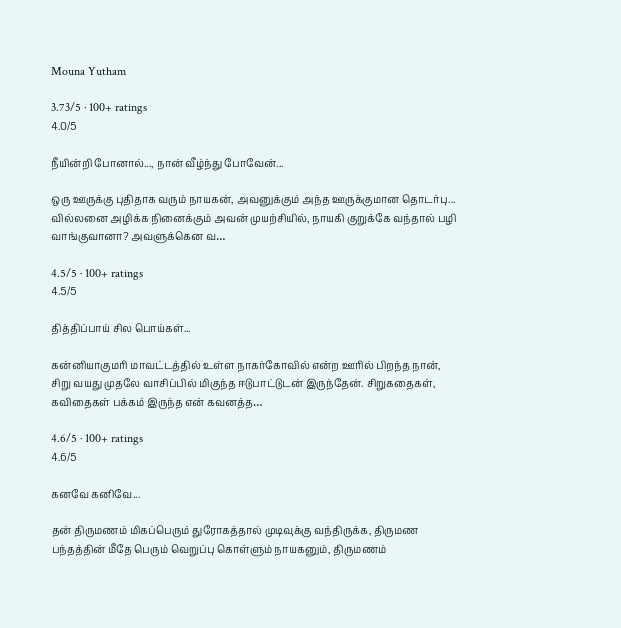Mouna Yutham

3.73/5 · 100+ ratings
4.0/5

நீயின்றி போனால்..., நான் வீழ்ந்து போவேன்...

ஒரு ஊருக்கு புதிதாக வரும் நாயகன், அவனுக்கும் அந்த ஊருக்குமான தொடர்பு... வில்லனை அழிக்க நினைக்கும் அவன் முயற்சியில், நாயகி குறுக்கே வந்தால் பழி வாங்குவானா? அவளுக்கென வ…

4.5/5 · 100+ ratings
4.5/5

தித்திப்பாய் சில பொய்கள்...

கன்னியாகுமரி மாவட்டத்தில் உள்ள நாகர்கோவில் என்ற ஊரில் பிறந்த நான், சிறு வயது முதலே வாசிப்பில் மிகுந்த ஈடுபாட்டுடன் இருந்தேன். சிறுகதைகள், கவிதைகள் பக்கம் இருந்த என் கவனத்த…

4.6/5 · 100+ ratings
4.6/5

கனவே கனிவே...

தன் திருமணம் மிகப்பெரும் துரோகத்தால் முடிவுக்கு வந்திருக்க, திருமண பந்தத்தின் மீதே பெரும் வெறுப்பு கொள்ளும் நாயகனும், திருமணம்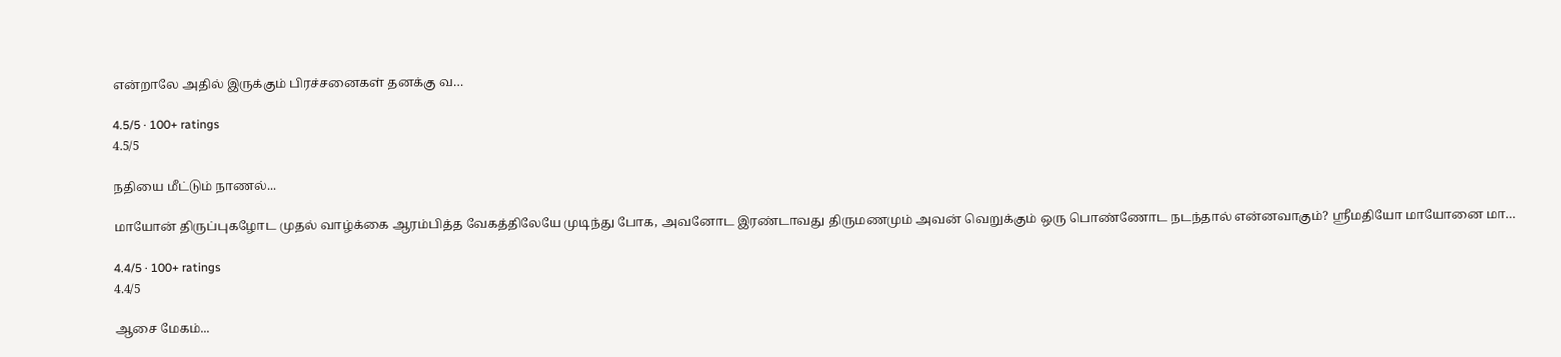என்றாலே அதில் இருக்கும் பிரச்சனைகள் தனக்கு வ…

4.5/5 · 100+ ratings
4.5/5

நதியை மீட்டும் நாணல்...

மாயோன் திருப்புகழோட முதல் வாழ்க்கை ஆரம்பித்த வேகத்திலேயே முடிந்து போக, அவனோட இரண்டாவது திருமணமும் அவன் வெறுக்கும் ஒரு பொண்ணோட நடந்தால் என்னவாகும்? ஸ்ரீமதியோ மாயோனை மா…

4.4/5 · 100+ ratings
4.4/5

ஆசை மேகம்...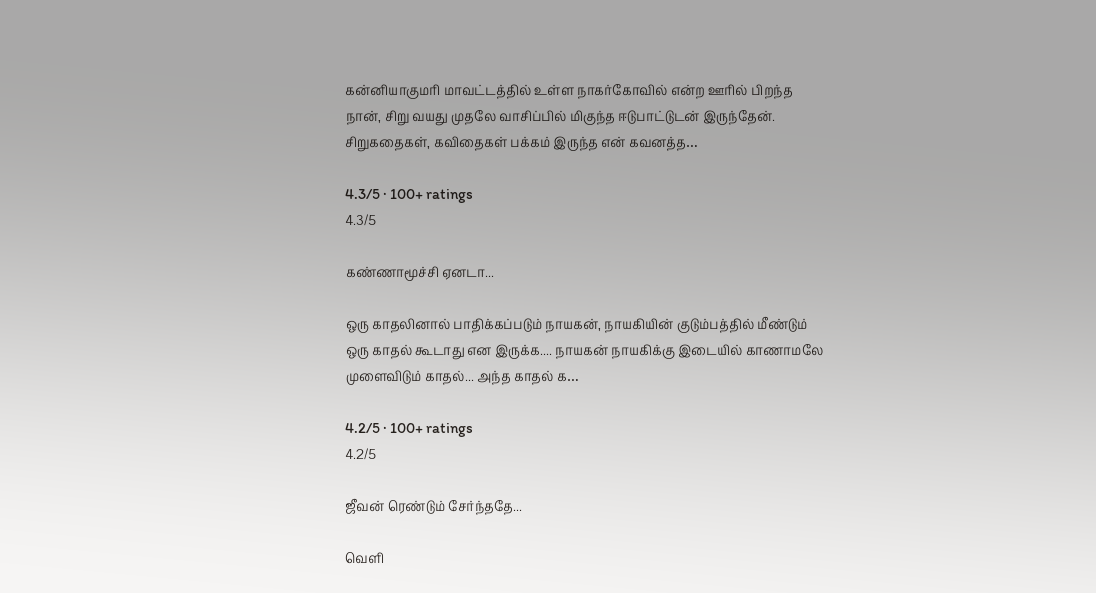கன்னியாகுமரி மாவட்டத்தில் உள்ள நாகர்கோவில் என்ற ஊரில் பிறந்த நான், சிறு வயது முதலே வாசிப்பில் மிகுந்த ஈடுபாட்டுடன் இருந்தேன். சிறுகதைகள், கவிதைகள் பக்கம் இருந்த என் கவனத்த…

4.3/5 · 100+ ratings
4.3/5

கண்ணாமூச்சி ஏனடா...

ஒரு காதலினால் பாதிக்கப்படும் நாயகன், நாயகியின் குடும்பத்தில் மீண்டும் ஒரு காதல் கூடாது என இருக்க.... நாயகன் நாயகிக்கு இடையில் காணாமலே முளைவிடும் காதல்... அந்த காதல் க…

4.2/5 · 100+ ratings
4.2/5

ஜீவன் ரெண்டும் சேர்ந்ததே...

வெளி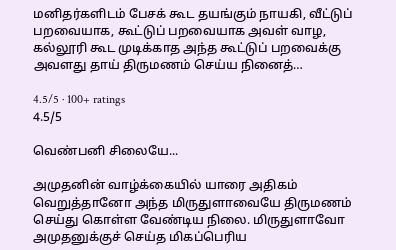மனிதர்களிடம் பேசக் கூட தயங்கும் நாயகி, வீட்டுப் பறவையாக, கூட்டுப் பறவையாக அவள் வாழ, கல்லூரி கூட முடிக்காத அந்த கூட்டுப் பறவைக்கு அவளது தாய் திருமணம் செய்ய நினைத்…

4.5/5 · 100+ ratings
4.5/5

வெண்பனி சிலையே...

அமுதனின் வாழ்க்கையில் யாரை அதிகம் வெறுத்தானோ அந்த மிருதுளாவையே திருமணம் செய்து கொள்ள வேண்டிய நிலை. மிருதுளாவோ அமுதனுக்குச் செய்த மிகப்பெரிய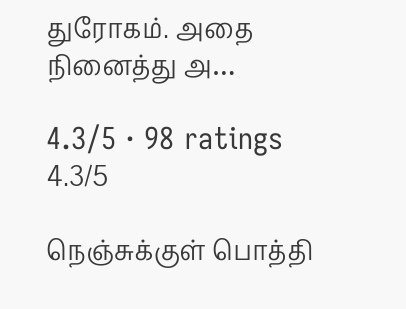துரோகம். அதை நினைத்து அ…

4.3/5 · 98 ratings
4.3/5

நெஞ்சுக்குள் பொத்தி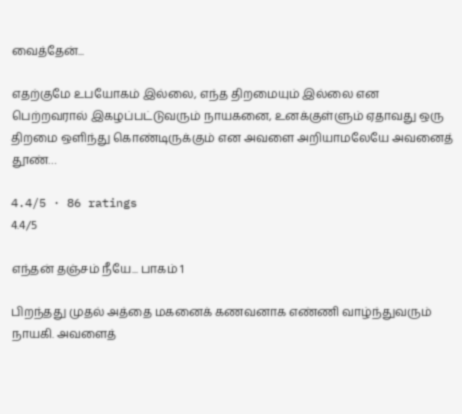வைத்தேன்...

எதற்குமே உபயோகம் இல்லை, எந்த திறமையும் இல்லை என பெற்றவரால் இகழப்பட்டுவரும் நாயகனை, உனக்குள்ளும் ஏதாவது ஒரு திறமை ஒளிந்து கொண்டிருக்கும் என அவளை அறியாமலேயே அவனைத் தூண்…

4.4/5 · 86 ratings
4.4/5

எந்தன் தஞ்சம் நீயே... பாகம் 1

பிறந்தது முதல் அத்தை மகனைக் கணவனாக எண்ணி வாழ்ந்துவரும் நாயகி. அவளைத்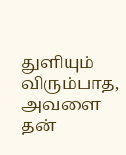துளியும் விரும்பாத, அவளை தன்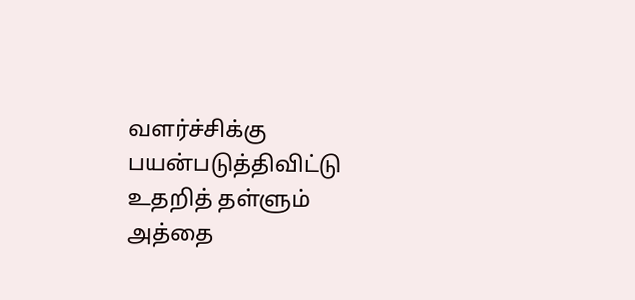வளர்ச்சிக்கு பயன்படுத்திவிட்டு உதறித் தள்ளும் அத்தை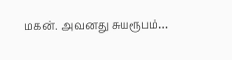மகன். அவனது சுயரூபம்…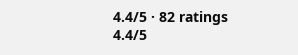4.4/5 · 82 ratings
4.4/5